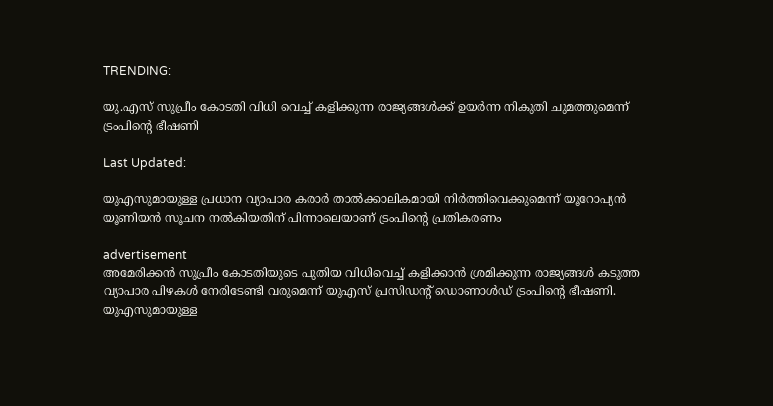TRENDING:

യു.എസ് സുപ്രീം കോടതി വിധി വെച്ച് കളിക്കുന്ന രാജ്യങ്ങൾക്ക് ഉയർന്ന നികുതി ചുമത്തുമെന്ന് ട്രംപിന്റെ ഭീഷണി

Last Updated:

യുഎസുമായുള്ള പ്രധാന വ്യാപാര കരാർ താൽക്കാലികമായി നിർത്തിവെക്കുമെന്ന് യൂറോപ്യൻ യൂണിയൻ സൂചന നൽകിയതിന് പിന്നാലെയാണ് ട്രംപിന്റെ പ്രതികരണം

advertisement
അമേരിക്കൻ സുപ്രീം കോടതിയുടെ പുതിയ വിധിവെച്ച് കളിക്കാൻ ശ്രമിക്കുന്ന രാജ്യങ്ങൾ കടുത്ത വ്യാപാര പിഴകൾ നേരിടേണ്ടി വരുമെന്ന് യുഎസ് പ്രസിഡന്റ് ഡൊണാൾഡ് ട്രംപിന്റെ ഭീഷണി. യുഎസുമായുള്ള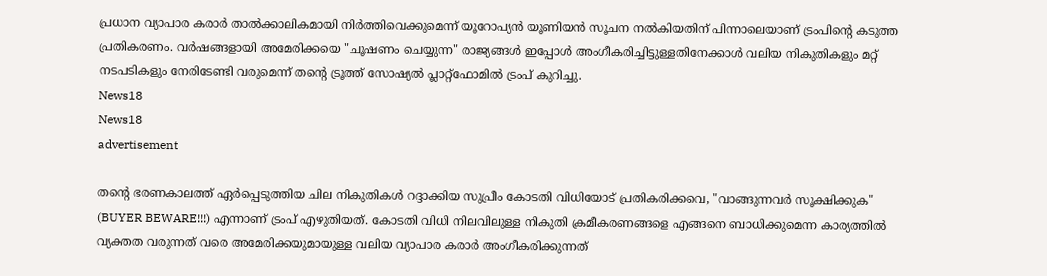പ്രധാന വ്യാപാര കരാർ താൽക്കാലികമായി നിർത്തിവെക്കുമെന്ന് യൂറോപ്യൻ യൂണിയൻ സൂചന നൽകിയതിന് പിന്നാലെയാണ് ട്രംപിന്റെ കടുത്ത പ്രതികരണം. വർഷങ്ങളായി അമേരിക്കയെ "ചൂഷണം ചെയ്യുന്ന" രാജ്യങ്ങൾ ഇപ്പോൾ അംഗീകരിച്ചിട്ടുള്ളതിനേക്കാൾ വലിയ നികുതികളും മറ്റ് നടപടികളും നേരിടേണ്ടി വരുമെന്ന് തന്റെ ട്രൂത്ത് സോഷ്യൽ പ്ലാറ്റ്‌ഫോമിൽ ട്രംപ് കുറിച്ചു.
News18
News18
advertisement

തന്റെ ഭരണകാലത്ത് ഏർപ്പെടുത്തിയ ചില നികുതികൾ റദ്ദാക്കിയ സുപ്രീം കോടതി വിധിയോട് പ്രതികരിക്കവെ, "വാങ്ങുന്നവർ സൂക്ഷിക്കുക" (BUYER BEWARE!!!) എന്നാണ് ട്രംപ് എഴുതിയത്. കോടതി വിധി നിലവിലുള്ള നികുതി ക്രമീകരണങ്ങളെ എങ്ങനെ ബാധിക്കുമെന്ന കാര്യത്തിൽ വ്യക്തത വരുന്നത് വരെ അമേരിക്കയുമായുള്ള വലിയ വ്യാപാര കരാർ അംഗീകരിക്കുന്നത്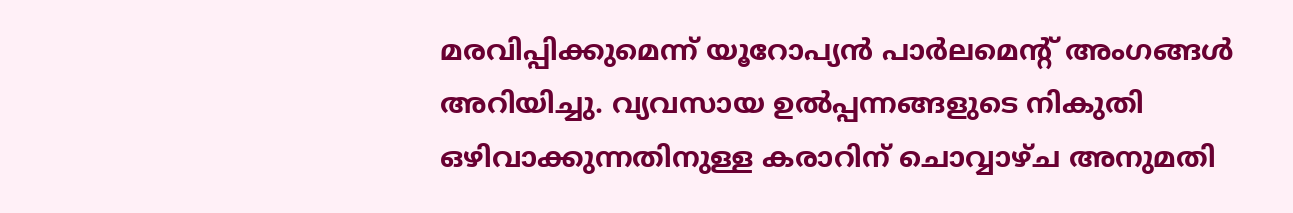മരവിപ്പിക്കുമെന്ന് യൂറോപ്യൻ പാർലമെന്റ് അംഗങ്ങൾ അറിയിച്ചു. വ്യവസായ ഉൽപ്പന്നങ്ങളുടെ നികുതി ഒഴിവാക്കുന്നതിനുള്ള കരാറിന് ചൊവ്വാഴ്ച അനുമതി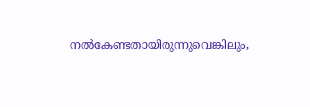നൽകേണ്ടതായിരുന്നുവെങ്കിലും,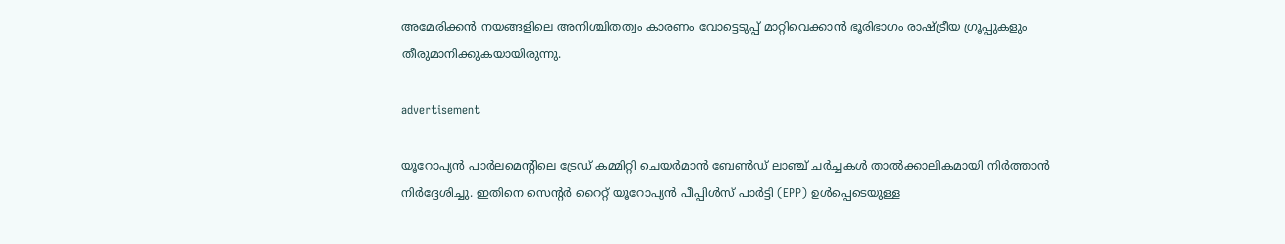അമേരിക്കൻ നയങ്ങളിലെ അനിശ്ചിതത്വം കാരണം വോട്ടെടുപ്പ് മാറ്റിവെക്കാൻ ഭൂരിഭാഗം രാഷ്ട്രീയ ഗ്രൂപ്പുകളും തീരുമാനിക്കുകയായിരുന്നു.

advertisement

യൂറോപ്യൻ പാർലമെന്റിലെ ട്രേഡ് കമ്മിറ്റി ചെയർമാൻ ബേൺഡ് ലാഞ്ച് ചർച്ചകൾ താൽക്കാലികമായി നിർത്താൻ നിർദ്ദേശിച്ചു. ഇതിനെ സെന്റർ റൈറ്റ് യൂറോപ്യൻ പീപ്പിൾസ് പാർട്ടി (EPP) ഉൾപ്പെടെയുള്ള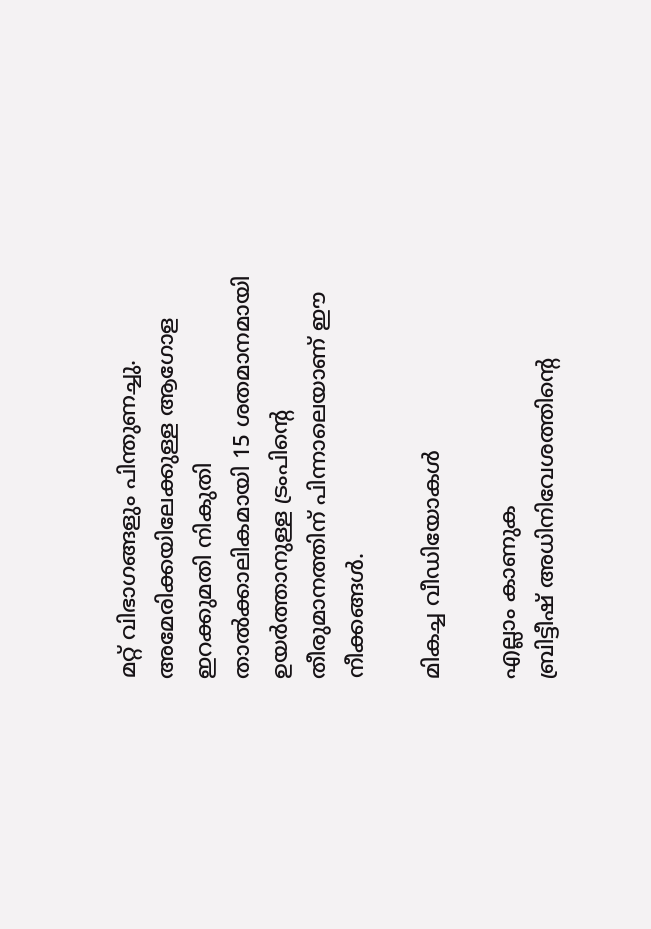മറ്റ് വിഭാഗങ്ങളും പിന്തുണച്ചു. അമേരിക്കയിലേക്കുള്ള ആഗോള ഇറക്കുമതി നികുതി താൽക്കാലികമായി 15 ശതമാനമായി ഉയർത്താനുള്ള ട്രംപിന്റെ തീരുമാനത്തിന് പിന്നാലെയാണ് ഈ നീക്കങ്ങൾ.

മികച്ച വീഡിയോകൾ

എല്ലാം കാണുക
ബ്രിട്ടീഷ് അധിനിവേശത്തിൻ്റെ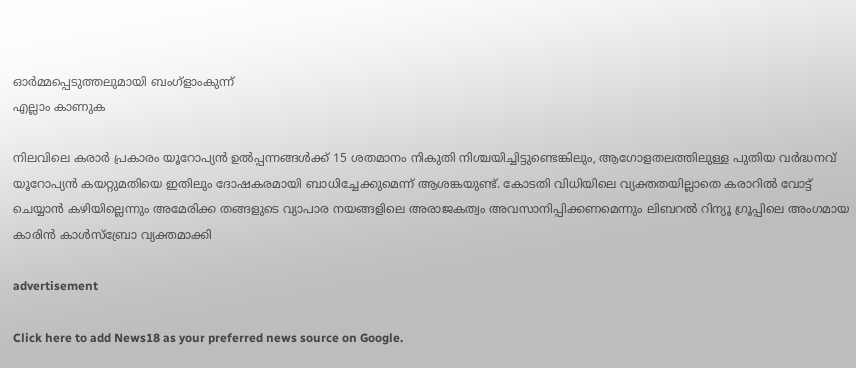ഓർമ്മപ്പെടുത്തലുമായി ബംഗ്ളാംകുന്ന്
എല്ലാം കാണുക

നിലവിലെ കരാർ പ്രകാരം യൂറോപ്യൻ ഉൽപ്പന്നങ്ങൾക്ക് 15 ശതമാനം നികുതി നിശ്ചയിച്ചിട്ടുണ്ടെങ്കിലും, ആഗോളതലത്തിലുള്ള പുതിയ വർദ്ധനവ് യൂറോപ്യൻ കയറ്റുമതിയെ ഇതിലും ദോഷകരമായി ബാധിച്ചേക്കുമെന്ന് ആശങ്കയുണ്ട്. കോടതി വിധിയിലെ വ്യക്തതയില്ലാതെ കരാറിൽ വോട്ട് ചെയ്യാൻ കഴിയില്ലെന്നും അമേരിക്ക തങ്ങളുടെ വ്യാപാര നയങ്ങളിലെ അരാജകത്വം അവസാനിപ്പിക്കണമെന്നും ലിബറൽ റിന്യൂ ഗ്രൂപ്പിലെ അംഗമായ കാരിൻ കാൾസ്ബ്രോ വ്യക്തമാക്കി

advertisement

Click here to add News18 as your preferred news source on Google.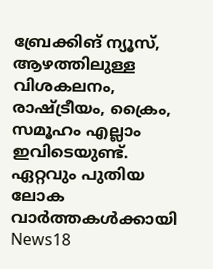ബ്രേക്കിങ് ന്യൂസ്, ആഴത്തിലുള്ള വിശകലനം, രാഷ്ട്രീയം, ക്രൈം, സമൂഹം എല്ലാം ഇവിടെയുണ്ട്. ഏറ്റവും പുതിയ ലോക വാർത്തകൾക്കായി News18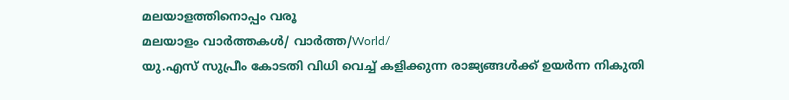മലയാളത്തിനൊപ്പം വരൂ
മലയാളം വാർത്തകൾ/ വാർത്ത/World/
യു.എസ് സുപ്രീം കോടതി വിധി വെച്ച് കളിക്കുന്ന രാജ്യങ്ങൾക്ക് ഉയർന്ന നികുതി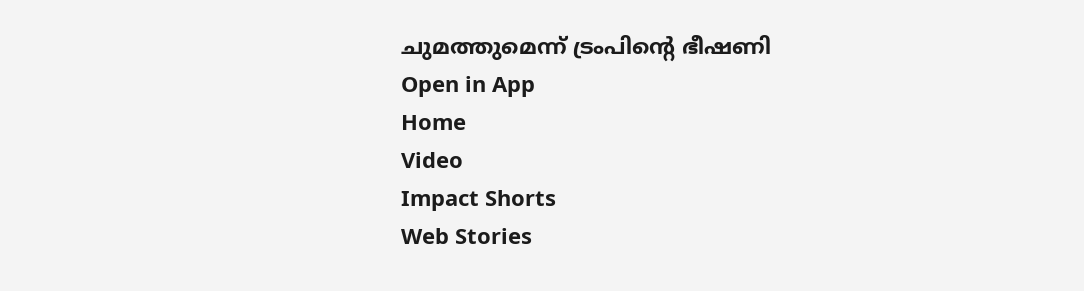ചുമത്തുമെന്ന് ട്രംപിന്റെ ഭീഷണി
Open in App
Home
Video
Impact Shorts
Web Stories